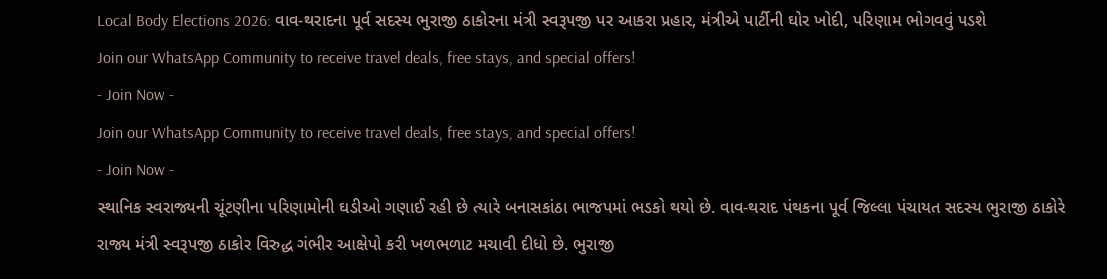Local Body Elections 2026: વાવ-થરાદના પૂર્વ સદસ્ય ભુરાજી ઠાકોરના મંત્રી સ્વરૂપજી પર આકરા પ્રહાર, મંત્રીએ પાર્ટીની ઘોર ખોદી, પરિણામ ભોગવવું પડશે
Join our WhatsApp Community to receive travel deals, free stays, and special offers!
- Join Now -
Join our WhatsApp Community to receive travel deals, free stays, and special offers!
- Join Now -
સ્થાનિક સ્વરાજ્યની ચૂંટણીના પરિણામોની ઘડીઓ ગણાઈ રહી છે ત્યારે બનાસકાંઠા ભાજપમાં ભડકો થયો છે. વાવ-થરાદ પંથકના પૂર્વ જિલ્લા પંચાયત સદસ્ય ભુરાજી ઠાકોરે રાજ્ય મંત્રી સ્વરૂપજી ઠાકોર વિરુદ્ધ ગંભીર આક્ષેપો કરી ખળભળાટ મચાવી દીધો છે. ભુરાજી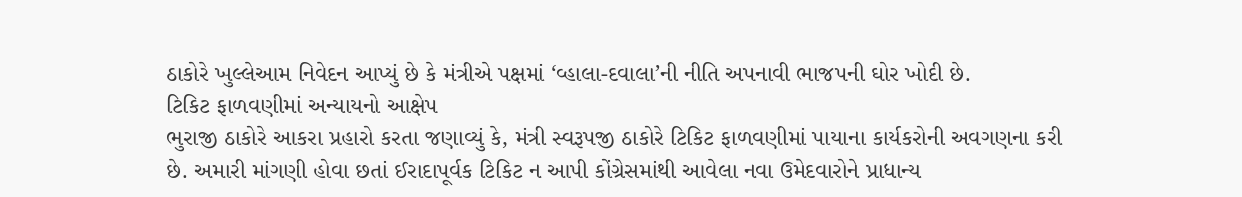ઠાકોરે ખુલ્લેઆમ નિવેદન આપ્યું છે કે મંત્રીએ પક્ષમાં ‘વ્હાલા-દવાલા’ની નીતિ અપનાવી ભાજપની ઘોર ખોદી છે.
ટિકિટ ફાળવણીમાં અન્યાયનો આક્ષેપ
ભુરાજી ઠાકોરે આકરા પ્રહારો કરતા જણાવ્યું કે, મંત્રી સ્વરૂપજી ઠાકોરે ટિકિટ ફાળવણીમાં પાયાના કાર્યકરોની અવગણના કરી છે. અમારી માંગણી હોવા છતાં ઈરાદાપૂર્વક ટિકિટ ન આપી કોંગ્રેસમાંથી આવેલા નવા ઉમેદવારોને પ્રાધાન્ય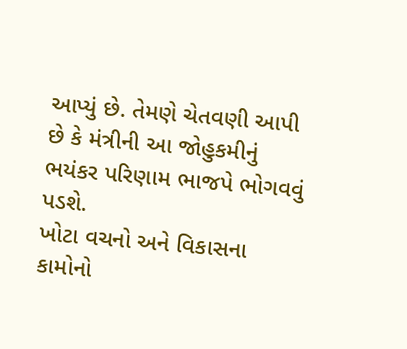આપ્યું છે. તેમણે ચેતવણી આપી છે કે મંત્રીની આ જોહુકમીનું ભયંકર પરિણામ ભાજપે ભોગવવું પડશે.
ખોટા વચનો અને વિકાસના કામોનો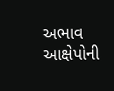અભાવ
આક્ષેપોની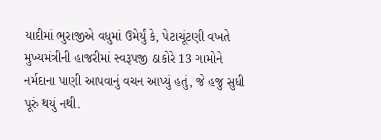યાદીમાં ભુરાજીએ વધુમાં ઉમેર્યું કે, પેટાચૂંટણી વખતે મુખ્યમંત્રીની હાજરીમાં સ્વરૂપજી ઠાકોરે 13 ગામોને નર્મદાના પાણી આપવાનું વચન આપ્યું હતું, જે હજુ સુધી પૂરું થયું નથી.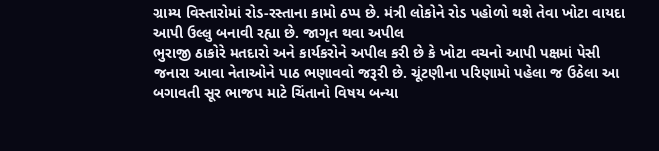ગ્રામ્ય વિસ્તારોમાં રોડ-રસ્તાના કામો ઠપ્પ છે. મંત્રી લોકોને રોડ પહોળો થશે તેવા ખોટા વાયદા આપી ઉલ્લુ બનાવી રહ્યા છે. જાગૃત થવા અપીલ
ભુરાજી ઠાકોરે મતદારો અને કાર્યકરોને અપીલ કરી છે કે ખોટા વચનો આપી પક્ષમાં પેસી જનારા આવા નેતાઓને પાઠ ભણાવવો જરૂરી છે. ચૂંટણીના પરિણામો પહેલા જ ઉઠેલા આ બગાવતી સૂર ભાજપ માટે ચિંતાનો વિષય બન્યા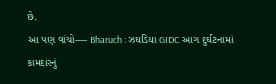છે.
આ પણ વાંચો---- Bharuch : ઝઘડિયા GIDC આગ દુર્ઘટનામાં કામદારનું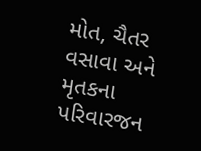મોત, ચૈતર વસાવા અને મૃતકના પરિવારજન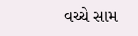વચ્ચે સામ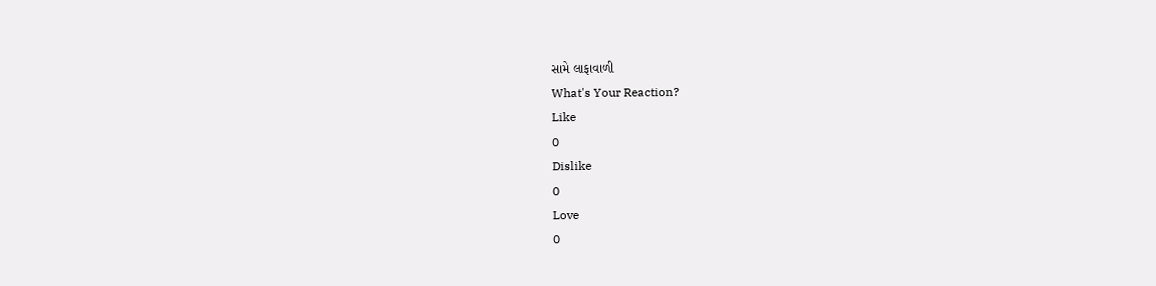સામે લાફાવાળી
What's Your Reaction?
Like
0
Dislike
0
Love
0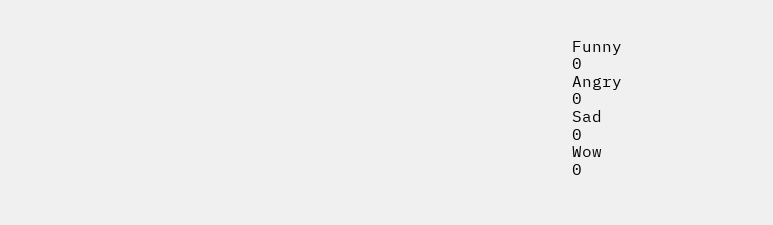Funny
0
Angry
0
Sad
0
Wow
0